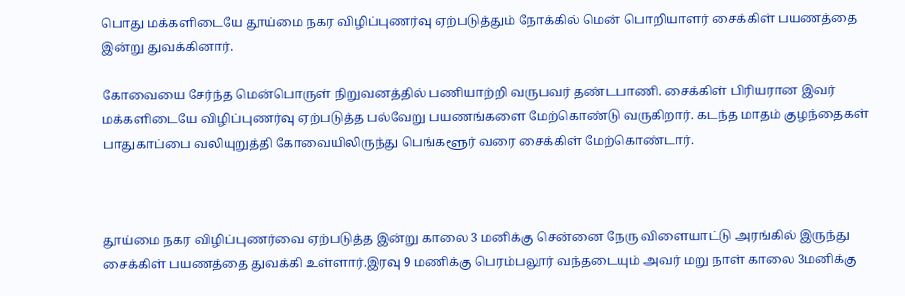பொது மக்களிடையே தூய்மை நகர விழிப்புணர்வு ஏற்படுத்தும் நோக்கில் மென் பொறியாளர் சைக்கிள் பயணத்தை இன்று துவக்கினார்.

கோவையை சேர்ந்த மென்பொருள் நிறுவனத்தில் பணியாற்றி வருபவர் தண்டபாணி. சைக்கிள் பிரியரான இவர் மக்களிடையே விழிப்புணர்வு ஏற்படுத்த பல்வேறு பயணங்களை மேற்கொண்டு வருகிறார். கடந்த மாதம் குழந்தைகள் பாதுகாப்பை வலியுறுத்தி கோவையிலிருந்து பெங்களூர் வரை சைக்கிள் மேற்கொண்டார்.



தூய்மை நகர விழிப்புணர்வை ஏற்படுத்த இன்று காலை 3 மனிக்கு சென்னை நேரு விளையாட்டு அரங்கில் இருந்து சைக்கிள் பயணத்தை துவக்கி உள்ளார்.இரவு 9 மணிக்கு பெரம்பலூர் வந்தடையும் அவர் மறு நாள் காலை 3மனிக்கு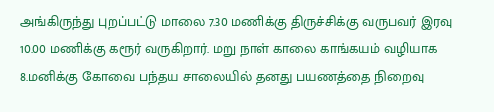அங்கிருந்து புறப்பட்டு மாலை 7.30 மணிக்கு திருச்சிக்கு வருபவர் இரவு 10.00 மணிக்கு கரூர் வருகிறார். மறு நாள் காலை காங்கயம் வழியாக 8.மனிக்கு கோவை பந்தய சாலையில் தனது பயணத்தை நிறைவு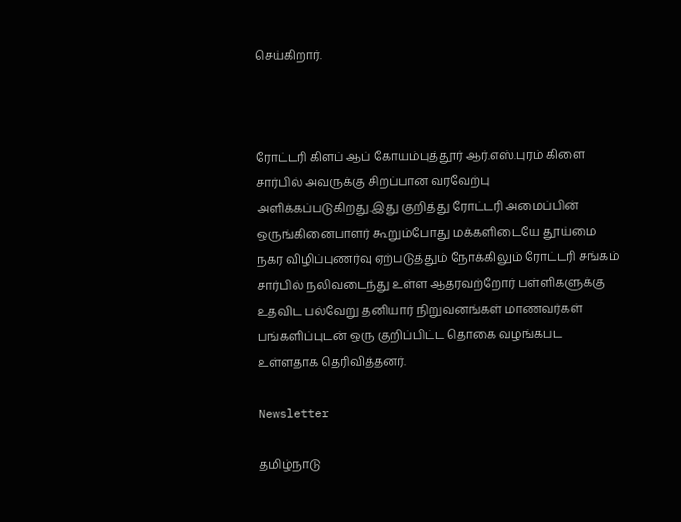செய்கிறார்.



ரோட்டரி கிளப் ஆப் கோயம்புத்தூர் ஆர்.எஸ்.புரம் கிளை சார்பில் அவருக்கு சிறப்பான வரவேற்பு அளிக்கப்படுகிறது.இது குறித்து ரோட்டரி அமைப்பின் ஒருங்கினைபாளர் கூறும்போது மக்களிடையே தூய்மை நகர விழிப்புணர்வு ஏற்படுத்தும் நோக்கிலும் ரோட்டரி சங்கம் சார்பில் நலிவடைந்து உள்ள ஆதரவற்றோர் பள்ளிகளுக்கு உதவிட பல்வேறு தனியார் நிறுவனங்கள் மாணவர்கள் பங்களிப்புடன் ஒரு குறிப்பிட்ட தொகை வழங்கபட உள்ளதாக தெரிவித்தனர்.

Newsletter

தமிழ்நாடு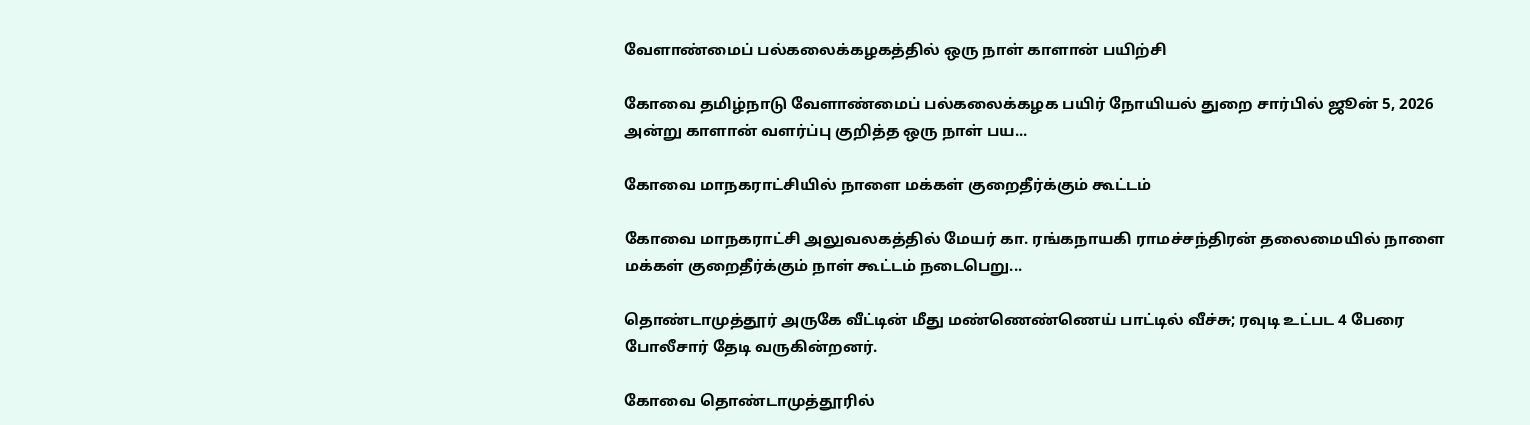வேளாண்மைப் பல்கலைக்கழகத்தில் ஒரு நாள் காளான் பயிற்சி

கோவை தமிழ்நாடு வேளாண்மைப் பல்கலைக்கழக பயிர் நோயியல் துறை சார்பில் ஜூன் 5, 2026 அன்று காளான் வளர்ப்பு குறித்த ஒரு நாள் பய...

கோவை மாநகராட்சியில் நாளை மக்கள் குறைதீர்க்கும் கூட்டம்

கோவை மாநகராட்சி அலுவலகத்தில் மேயர் கா. ரங்கநாயகி ராமச்சந்திரன் தலைமையில் நாளை மக்கள் குறைதீர்க்கும் நாள் கூட்டம் நடைபெறு...

தொண்டாமுத்தூர் அருகே வீட்டின் மீது மண்ணெண்ணெய் பாட்டில் வீச்சு; ரவுடி உட்பட 4 பேரை போலீசார் தேடி வருகின்றனர்.

கோவை தொண்டாமுத்தூரில்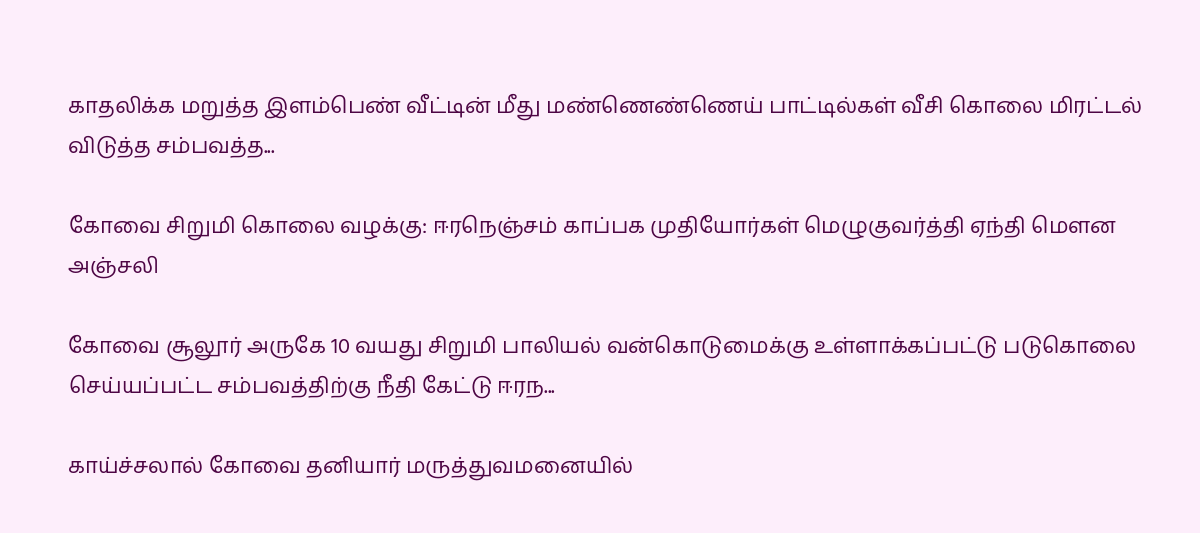காதலிக்க மறுத்த இளம்பெண் வீட்டின் மீது மண்ணெண்ணெய் பாட்டில்கள் வீசி கொலை மிரட்டல் விடுத்த சம்பவத்த...

கோவை சிறுமி கொலை வழக்கு: ஈரநெஞ்சம் காப்பக முதியோர்கள் மெழுகுவர்த்தி ஏந்தி மௌன அஞ்சலி

கோவை சூலூர் அருகே 10 வயது சிறுமி பாலியல் வன்கொடுமைக்கு உள்ளாக்கப்பட்டு படுகொலை செய்யப்பட்ட சம்பவத்திற்கு நீதி கேட்டு ஈரந...

காய்ச்சலால் கோவை தனியார் மருத்துவமனையில்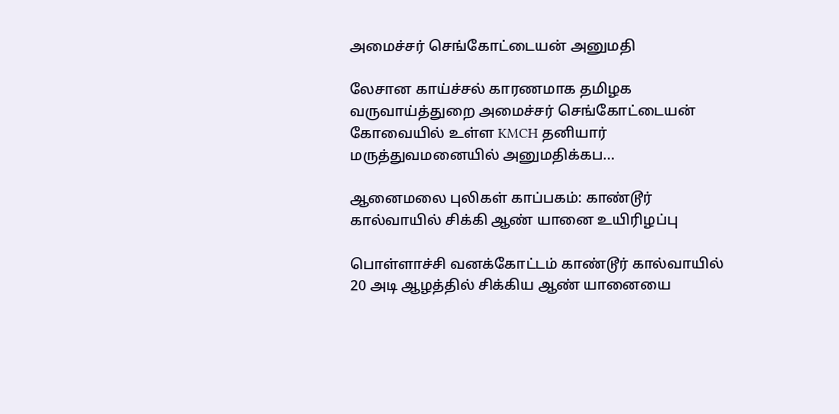அமைச்சர் செங்கோட்டையன் அனுமதி

லேசான காய்ச்சல் காரணமாக தமிழக வருவாய்த்துறை அமைச்சர் செங்கோட்டையன் கோவையில் உள்ள KMCH தனியார் மருத்துவமனையில் அனுமதிக்கப...

ஆனைமலை புலிகள் காப்பகம்: காண்டூர் கால்வாயில் சிக்கி ஆண் யானை உயிரிழப்பு

பொள்ளாச்சி வனக்கோட்டம் காண்டூர் கால்வாயில் 20 அடி ஆழத்தில் சிக்கிய ஆண் யானையை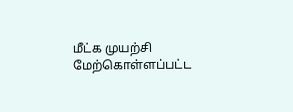மீட்க முயற்சி மேற்கொள்ளப்பட்ட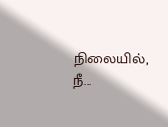நிலையில், நீ...